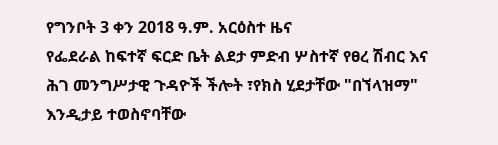የግንቦት 3 ቀን 2018 ዓ.ም. አርዕስተ ዜና
የፌደራል ከፍተኛ ፍርድ ቤት ልደታ ምድብ ሦስተኛ የፀረ ሽብር እና ሕገ መንግሥታዊ ጉዳዮች ችሎት ፣የክስ ሂደታቸው "በኘላዝማ" እንዲታይ ተወስኖባቸው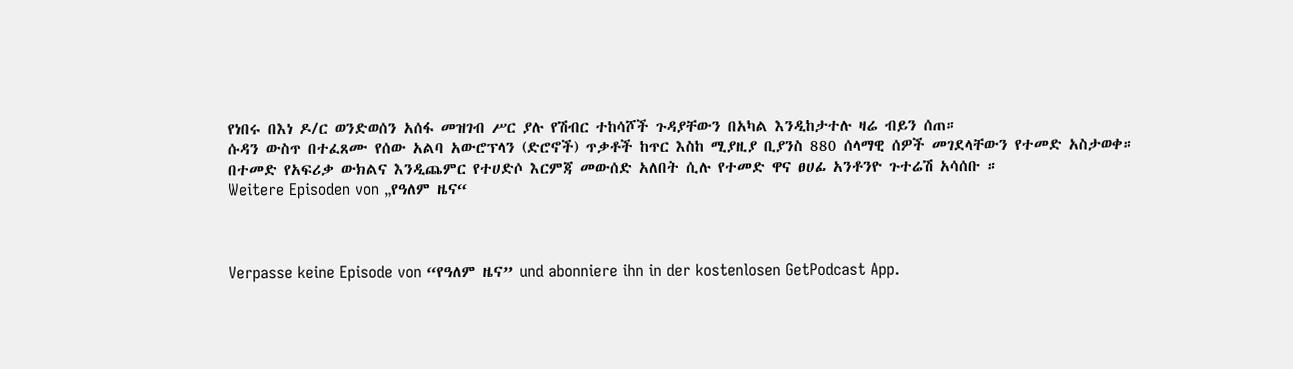የነበሩ በእነ ዶ/ር ወንድወሰን አሰፋ መዝገብ ሥር ያሉ የሽብር ተከሳሾች ጉዳያቸውን በአካል እንዲከታተሉ ዛሬ ብይን ሰጠ።
ሱዳን ውስጥ በተፈጸሙ የሰው አልባ አውሮፕላን (ድሮኖች) ጥቃቶች ከጥር እስከ ሚያዚያ ቢያንስ 880 ሰላማዊ ሰዎች መገደላቸውን የተመድ አስታወቀ።
በተመድ የአፍሪቃ ውክልና እንዲጨምር የተሀድሶ እርምጃ መውሰድ አለበት ሲሉ የተመድ ዋና ፀሀፊ አንቶንዮ ጉተሬሽ አሳሰቡ ።
Weitere Episoden von „የዓለም ዜና“



Verpasse keine Episode von “የዓለም ዜና” und abonniere ihn in der kostenlosen GetPodcast App.